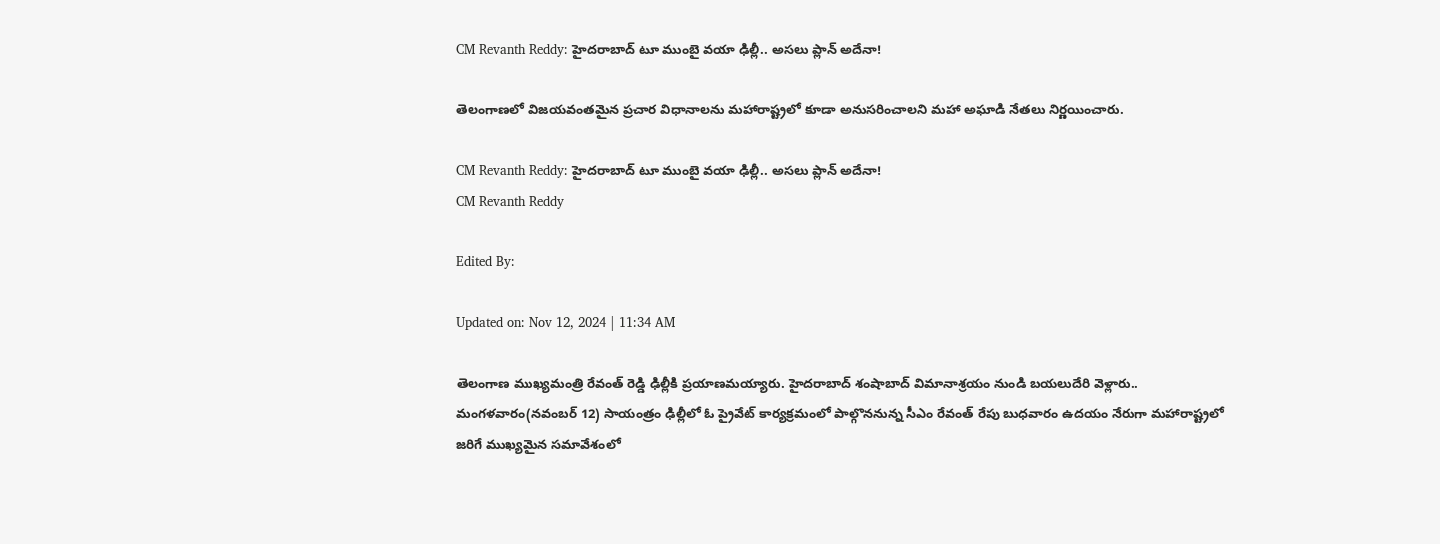CM Revanth Reddy: హైదరాబాద్ టూ ముంబై వయా ఢిల్లీ.. అసలు ప్లాన్ అదేనా!

తెలంగాణలో విజయవంతమైన ప్రచార విధానాలను మహారాష్ట్రలో కూడా అనుసరించాలని మహా అఘాడి నేతలు నిర్ణయించారు.

CM Revanth Reddy: హైదరాబాద్ టూ ముంబై వయా ఢిల్లీ.. అసలు ప్లాన్ అదేనా!
CM Revanth Reddy

Edited By:

Updated on: Nov 12, 2024 | 11:34 AM

తెలంగాణ ముఖ్యమంత్రి రేవంత్ రెడ్డి ఢిల్లీకి ప్రయాణమయ్యారు. హైదరాబాద్ శంషాబాద్ విమానాశ్రయం నుండి బయలుదేరి వెళ్లారు.. మంగళవారం(నవంబర్‌ 12) సాయంత్రం ఢిల్లీలో ఓ ప్రైవేట్ కార్యక్రమంలో పాల్గొననున్న సీఎం రేవంత్‌ రేపు బుధవారం ఉదయం నేరుగా మహారాష్ట్రలో జరిగే ముఖ్యమైన సమావేశంలో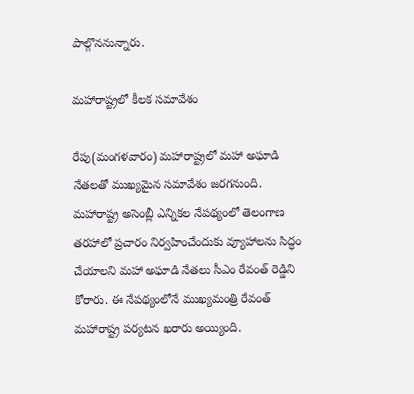పాల్గొననున్నారు.

మహారాష్ట్రలో కీలక సమావేశం

రేపు(మంగళవారం) మహారాష్ట్రలో మహా అఘాడి నేతలతో ముఖ్యమైన సమావేశం జరగనుంది. మహారాష్ట్ర అసెంబ్లీ ఎన్నికల నేపథ్యంలో తెలంగాణ తరహాలో ప్రచారం నిర్వహించేందుకు వ్యూహాలను సిద్ధం చేయాలని మహా అఘాడి నేతలు సీఎం రేవంత్ రెడ్డిని కోరారు. ఈ నేపథ్యంలోనే ముఖ్యమంత్రి రేవంత్‌ మహారాష్ట్ర పర్యటన ఖరారు అయ్యింది.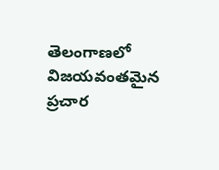తెలంగాణలో విజయవంతమైన ప్రచార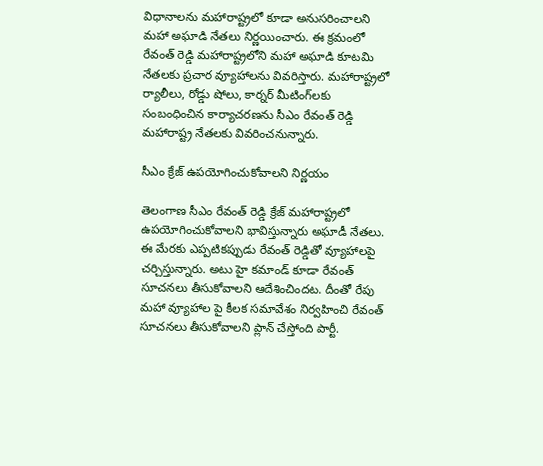విధానాలను మహారాష్ట్రలో కూడా అనుసరించాలని మహా అఘాడి నేతలు నిర్ణయించారు. ఈ క్రమంలో రేవంత్ రెడ్డి మహారాష్ట్రలోని మహా అఘాడి కూటమి నేతలకు ప్రచార వ్యూహాలను వివరిస్తారు. మహారాష్ట్రలో ర్యాలీలు, రోడ్డు షోలు, కార్నర్ మీటింగ్‌లకు సంబంధించిన కార్యాచరణను సీఎం రేవంత్ రెడ్డి మహారాష్ట్ర నేతలకు వివరించనున్నారు.

సీఎం క్రేజ్ ఉపయోగించుకోవాలని నిర్ణయం

తెలంగాణ సీఎం రేవంత్ రెడ్డి క్రేజ్ మహారాష్ట్రలో ఉపయోగించుకోవాలని భావిస్తున్నారు అఘాడీ నేతలు. ఈ మేరకు ఎప్పటికప్పుడు రేవంత్ రెడ్డితో వ్యూహాలపై చర్చిస్తున్నారు. అటు హై కమాండ్ కూడా రేవంత్ సూచనలు తీసుకోవాలని ఆదేశించిందట. దీంతో రేపు మహా వ్యూహాల పై కీలక సమావేశం నిర్వహించి రేవంత్ సూచనలు తీసుకోవాలని ప్లాన్ చేస్తోంది పార్టీ.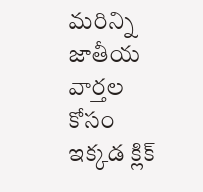మరిన్ని జాతీయ వార్తల కోసం ఇక్కడ క్లిక్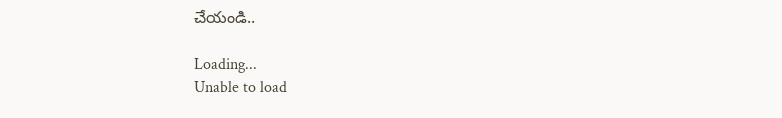చేయండి..

Loading...
Unable to load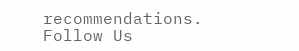recommendations.
Follow Us